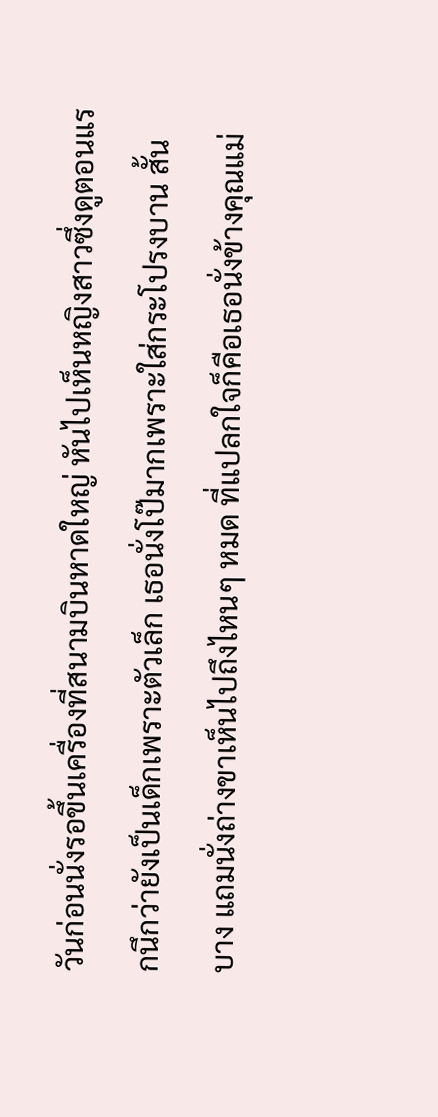วันก่อนนั่งรอขึ้นเครื่องที่สนามบินหาดใหญ่ หันไปเห็นหญิงสาวซึ่งดูตอนแรกนึกว่ายังเป็นเด็กเพราะตัวเล็ก เธอนั่งโป๊มากเพราะใส่กระโปรงบาน สั้น บาง แถมนั่งถ่างขาเห็นไปถึงไหนๆ หมด ที่แปลกใจก็คือเธอนั่งข้างคุณแม่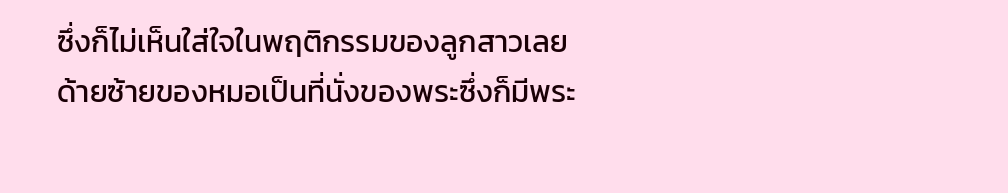ซึ่งก็ไม่เห็นใส่ใจในพฤติกรรมของลูกสาวเลย ด้ายซ้ายของหมอเป็นที่นั่งของพระซึ่งก็มีพระ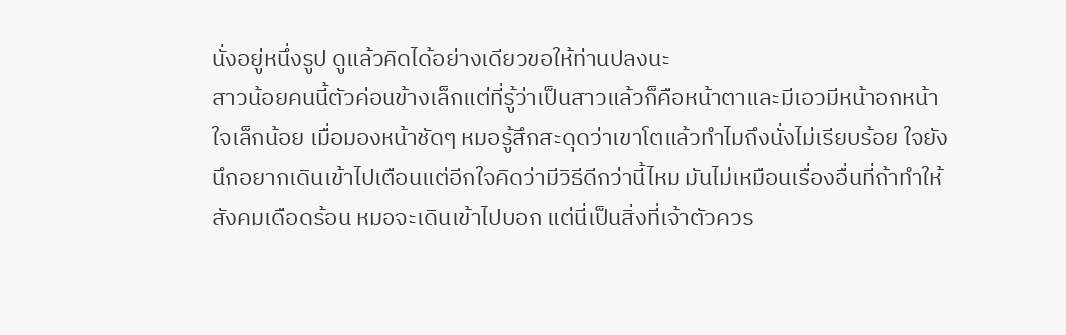นั่งอยู่หนึ่งรูป ดูแล้วคิดได้อย่างเดียวขอให้ท่านปลงนะ
สาวน้อยคนนี้ตัวค่อนข้างเล็กแต่ที่รู้ว่าเป็นสาวแล้วก็คือหน้าตาและมีเอวมีหน้าอกหน้าใจเล็กน้อย เมื่อมองหน้าชัดๆ หมอรู้สึกสะดุดว่าเขาโตแล้วทำไมถึงนั่งไม่เรียบร้อย ใจยังนึกอยากเดินเข้าไปเตือนแต่อีกใจคิดว่ามีวิธีดีกว่านี้ไหม มันไม่เหมือนเรื่องอื่นที่ถ้าทำให้สังคมเดือดร้อน หมอจะเดินเข้าไปบอก แต่นี่เป็นสิ่งที่เจ้าตัวควร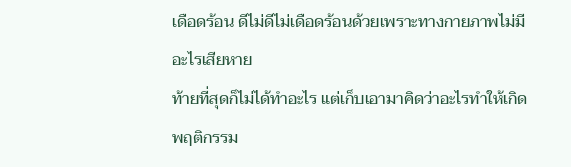เดือดร้อน ดีไม่ดีไม่เดือดร้อนด้วยเพราะทางกายภาพไม่มีอะไรเสียหาย
ท้ายที่สุดก็ไม่ได้ทำอะไร แต่เก็บเอามาคิดว่าอะไรทำให้เกิดพฤติกรรม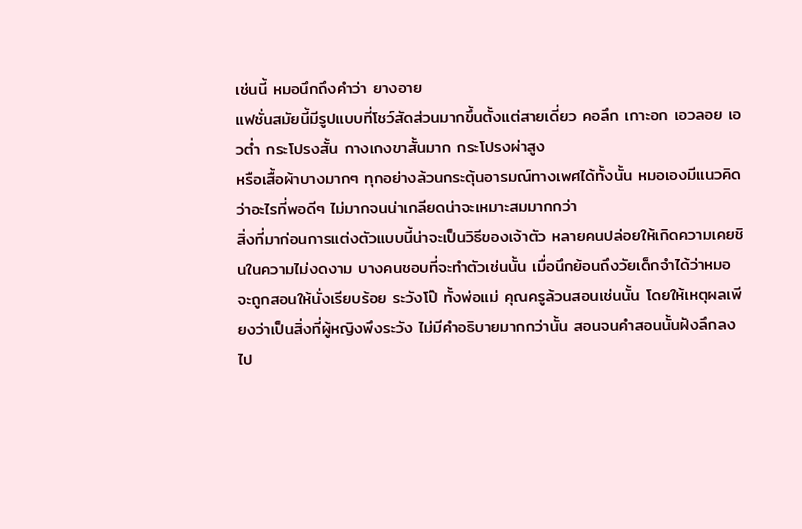เช่นนี้ หมอนึกถึงคำว่า ยางอาย
แฟชั่นสมัยนี้มีรูปแบบที่โชว์สัดส่วนมากขึ้นตั้งแต่สายเดี่ยว คอลึก เกาะอก เอวลอย เอวต่ำ กระโปรงสั้น กางเกงขาสั้นมาก กระโปรงผ่าสูง
หรือเสื้อผ้าบางมากๆ ทุกอย่างล้วนกระตุ้นอารมณ์ทางเพศได้ทั้งนั้น หมอเองมีแนวคิดว่าอะไรที่พอดีๆ ไม่มากจนน่าเกลียดน่าจะเหมาะสมมากกว่า
สิ่งที่มาก่อนการแต่งตัวแบบนี้น่าจะเป็นวิธีของเจ้าตัว หลายคนปล่อยให้เกิดความเคยชินในความไม่งดงาม บางคนชอบที่จะทำตัวเช่นนั้น เมื่อนึกย้อนถึงวัยเด็กจำได้ว่าหมอจะถูกสอนให้นั่งเรียบร้อย ระวังโป๊ ทั้งพ่อแม่ คุณครูล้วนสอนเช่นนั้น โดยให้เหตุผลเพียงว่าเป็นสิ่งที่ผู้หญิงพึงระวัง ไม่มีคำอธิบายมากกว่านั้น สอนจนคำสอนนั้นฝังลึกลงไป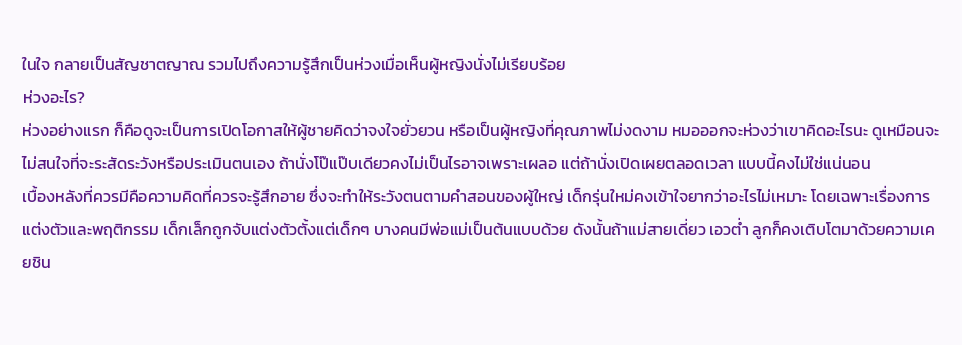ในใจ กลายเป็นสัญชาตญาณ รวมไปถึงความรู้สึกเป็นห่วงเมื่อเห็นผู้หญิงนั่งไม่เรียบร้อย
ห่วงอะไร?
ห่วงอย่างแรก ก็คือดูจะเป็นการเปิดโอกาสให้ผู้ชายคิดว่าจงใจยั่วยวน หรือเป็นผู้หญิงที่คุณภาพไม่งดงาม หมอออกจะห่วงว่าเขาคิดอะไรนะ ดูเหมือนจะไม่สนใจที่จะระสัดระวังหรือประเมินตนเอง ถ้านั่งโป๊แป๊บเดียวคงไม่เป็นไรอาจเพราะเผลอ แต่ถ้านั่งเปิดเผยตลอดเวลา แบบนี้คงไม่ใช่แน่นอน
เบื้องหลังที่ควรมีคือความคิดที่ควรจะรู้สึกอาย ซึ่งจะทำให้ระวังตนตามคำสอนของผู้ใหญ่ เด็กรุ่นใหม่คงเข้าใจยากว่าอะไรไม่เหมาะ โดยเฉพาะเรื่องการแต่งตัวและพฤติกรรม เด็กเล็กถูกจับแต่งตัวตั้งแต่เด็กๆ บางคนมีพ่อแม่เป็นต้นแบบด้วย ดังนั้นถ้าแม่สายเดี่ยว เอวต่ำ ลูกก็คงเติบโตมาด้วยความเคยชิน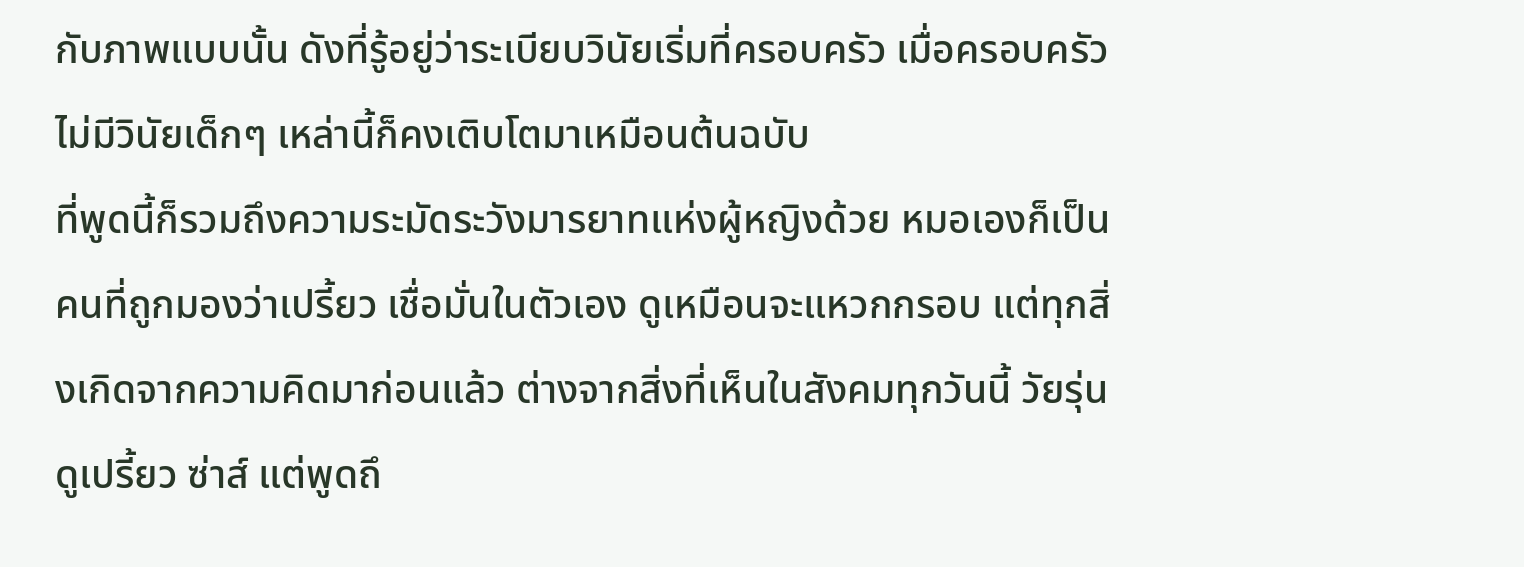กับภาพแบบนั้น ดังที่รู้อยู่ว่าระเบียบวินัยเริ่มที่ครอบครัว เมื่อครอบครัวไม่มีวินัยเด็กๆ เหล่านี้ก็คงเติบโตมาเหมือนต้นฉบับ
ที่พูดนี้ก็รวมถึงความระมัดระวังมารยาทแห่งผู้หญิงด้วย หมอเองก็เป็นคนที่ถูกมองว่าเปรี้ยว เชื่อมั่นในตัวเอง ดูเหมือนจะแหวกกรอบ แต่ทุกสิ่งเกิดจากความคิดมาก่อนแล้ว ต่างจากสิ่งที่เห็นในสังคมทุกวันนี้ วัยรุ่นดูเปรี้ยว ซ่าส์ แต่พูดถึ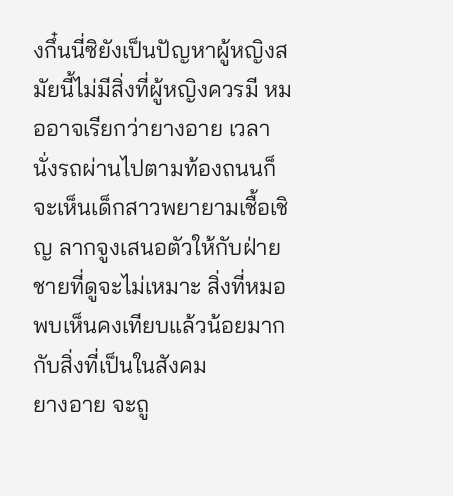งกึ๋นนี่ซิยังเป็นปัญหาผู้หญิงสมัยนี้ไม่มีสิ่งที่ผู้หญิงควรมี หมออาจเรียกว่ายางอาย เวลานั่งรถผ่านไปตามท้องถนนก็จะเห็นเด็กสาวพยายามเชื้อเชิญ ลากจูงเสนอตัวให้กับฝ่ายชายที่ดูจะไม่เหมาะ สิ่งที่หมอพบเห็นคงเทียบแล้วน้อยมากกับสิ่งที่เป็นในสังคม
ยางอาย จะถู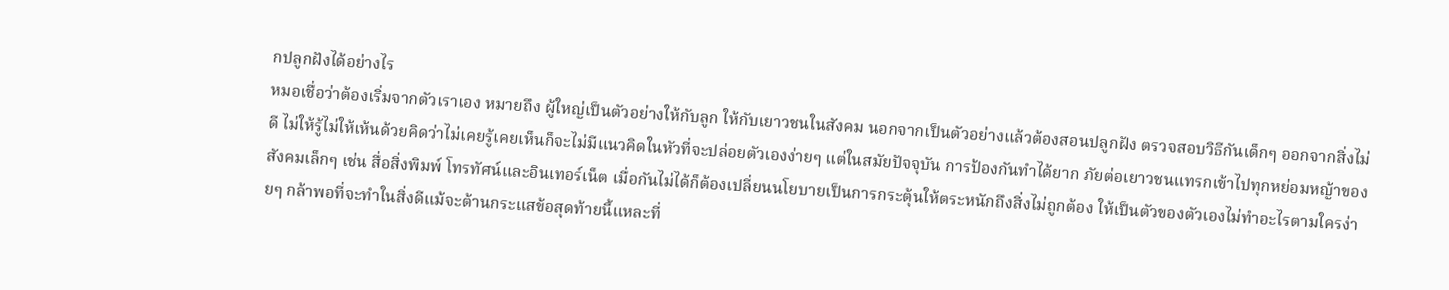กปลูกฝังได้อย่างไร
หมอเชื่อว่าต้องเริ่มจากตัวเราเอง หมายถึง ผู้ใหญ่เป็นตัวอย่างให้กับลูก ให้กับเยาวชนในสังคม นอกจากเป็นตัวอย่างแล้วต้องสอนปลูกฝัง ตรวจสอบวิธีกันเด็กๆ ออกจากสิ่งไม่ดี ไม่ให้รู้ไม่ให้เห้นด้วยคิดว่าไม่เคยรู้เคยเห็นก็จะไม่มีแนวคิดในหัวที่จะปล่อยตัวเองง่ายๆ แต่ในสมัยปัจจุบัน การป้องกันทำได้ยาก ภัยต่อเยาวชนแทรกเข้าไปทุกหย่อมหญ้าของสังคมเล็กๆ เช่น สื่อสิ่งพิมพ์ โทรทัศน์และอินเทอร์เน็ต เมื่อกันไม่ได้ก็ต้องเปลี่ยนนโยบายเป็นการกระตุ้นให้ตระหนักถึงสิ่งไม่ถูกต้อง ให้เป็นตัวของตัวเองไม่ทำอะไรตามใครง่ายๆ กล้าพอที่จะทำในสิ่งดีแม้จะต้านกระแสข้อสุดท้ายนี้แหละที่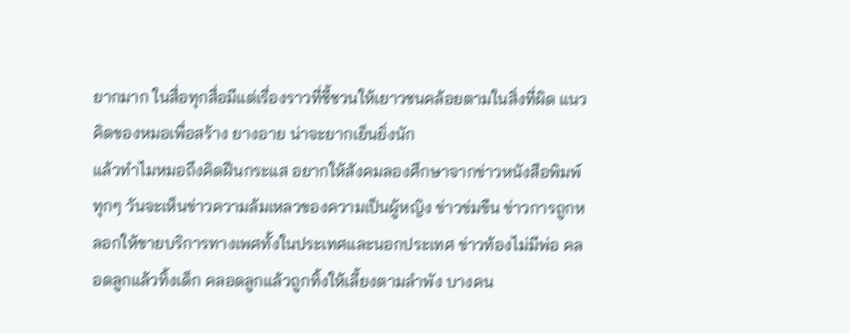ยากมาก ในสื่อทุกสื่อมีแต่เรื่องราวที่ชี้ชวนให้เยาวชนคล้อยตามในสิ่งที่ผิด แนวคิดของหมอเพื่อสร้าง ยางอาย น่าจะยากเย็นยิ่งนัก
แล้วทำไมหมอถึงคิดฝืนกระแส อยากให้สังคมลองศึกษาจากข่าวหนังสือพิมพ์ ทุกๆ วันจะเห็นข่าวความล้มเหลวของความเป็นผู้หญิง ข่าวข่มขืน ข่าวการถูกหลอกให้ขายบริการทางเพศทั้งในประเทศและนอกประเทศ ข่าวท้องไม่มีพ่อ คลอดลูกแล้วทิ้งเด็ก คลอดลูกแล้วถูกทิ้งให้เลี้ยงตามลำพัง บางคน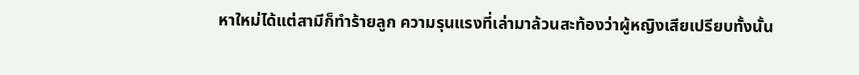หาใหม่ได้แต่สามีก็ทำร้ายลูก ความรุนแรงที่เล่ามาล้วนสะท้องว่าผู้หญิงเสียเปรียบทั้งนั้น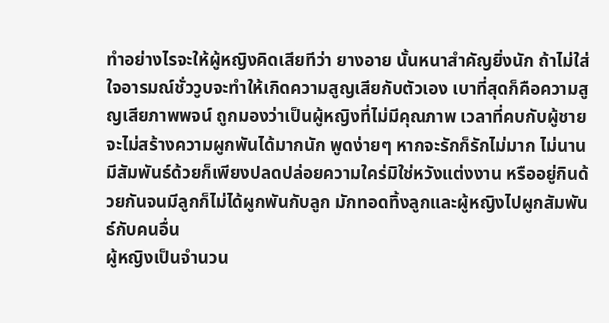ทำอย่างไรจะให้ผู้หญิงคิดเสียทีว่า ยางอาย นั้นหนาสำคัญยิ่งนัก ถ้าไม่ใส่ใจอารมณ์ชั่ววูบจะทำให้เกิดความสูญเสียกับตัวเอง เบาที่สุดก็คือความสูญเสียภาพพจน์ ถูกมองว่าเป็นผู้หญิงที่ไม่มีคุณภาพ เวลาที่คบกับผู้ชายจะไม่สร้างความผูกพันได้มากนัก พูดง่ายๆ หากจะรักก็รักไม่มาก ไม่นาน มีสัมพันธ์ด้วยก็เพียงปลดปล่อยความใคร่มิใช่หวังแต่งงาน หรืออยู่กินด้วยกันจนมีลูกก็ไม่ได้ผูกพันกับลูก มักทอดทิ้งลูกและผู้หญิงไปผูกสัมพันธ์กับคนอื่น
ผู้หญิงเป็นจำนวน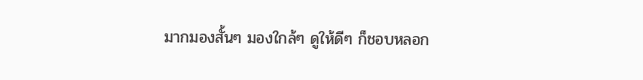มากมองสั้นๆ มองใกล้ๆ ดูให้ดีๆ ก็ชอบหลอก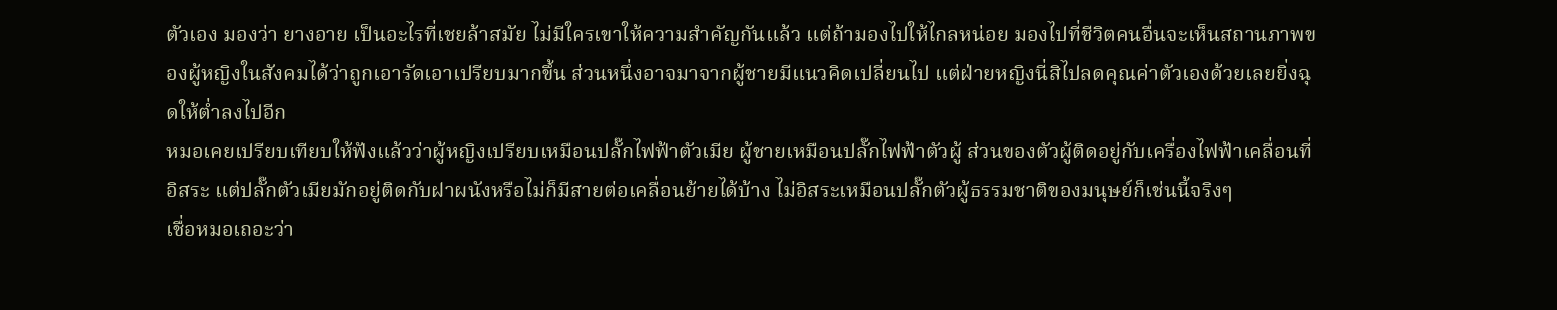ตัวเอง มองว่า ยางอาย เป็นอะไรที่เชยล้าสมัย ไม่มีใครเขาให้ความสำคัญกันแล้ว แต่ถ้ามองไปให้ไกลหน่อย มองไปที่ชีวิตคนอื่นจะเห็นสถานภาพของผู้หญิงในสังคมได้ว่าถูกเอารัดเอาเปรียบมากขึ้น ส่วนหนึ่งอาจมาจากผู้ชายมีแนวคิดเปลี่ยนไป แต่ฝ่ายหญิงนี่สิไปลดคุณค่าตัวเองด้วยเลยยิ่งฉุดให้ต่ำลงไปอีก
หมอเคยเปรียบเทียบให้ฟังแล้วว่าผู้หญิงเปรียบเหมือนปลั๊กไฟฟ้าตัวเมีย ผู้ชายเหมือนปลั๊กไฟฟ้าตัวผู้ ส่วนของตัวผู้ติดอยู่กับเครื่องไฟฟ้าเคลื่อนที่อิสระ แต่ปลั๊กตัวเมียมักอยู่ติดกับฝาผนังหรือไม่ก็มีสายต่อเคลื่อนย้ายได้บ้าง ไม่อิสระเหมือนปลั๊กตัวผู้ธรรมชาติของมนุษย์ก็เช่นนี้จริงๆ
เชื่อหมอเถอะว่า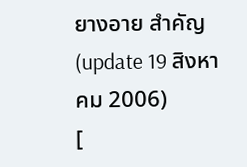ยางอาย สำคัญ
(update 19 สิงหาคม 2006)
[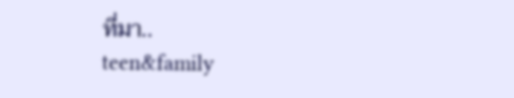ที่มา..
teen&family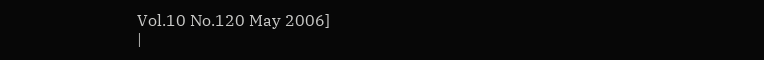Vol.10 No.120 May 2006]
|